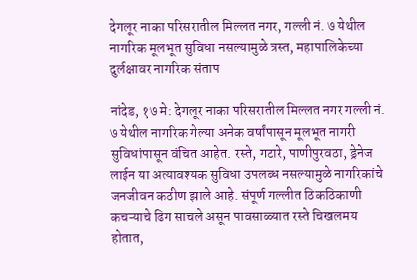देगलूर नाका परिसरातील मिल्लत नगर, गल्ली नं. ७ येथील नागरिक मूलभूत सुविधा नसल्यामुळे त्रस्त, महापालिकेच्या दुर्लक्षावर नागरिक संताप

नांदेड, १७ मे: देगलूर नाका परिसरातील मिल्लत नगर गल्ली नं. ७ येथील नागरिक गेल्या अनेक वर्षांपासून मूलभूत नागरी सुविधांपासून वंचित आहेत. रस्ते, गटारे, पाणीपुरवठा, ड्रेनेज लाईन या अत्यावश्यक सुविधा उपलब्ध नसल्यामुळे नागरिकांचे जनजीवन कठीण झाले आहे. संपूर्ण गल्लीत ठिकठिकाणी कचऱ्याचे ढिग साचले असून पावसाळ्यात रस्ते चिखलमय होतात,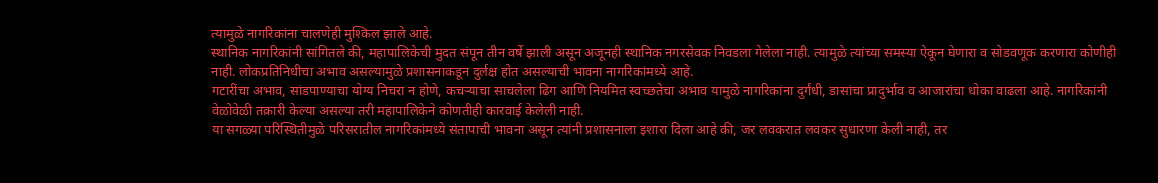त्यामुळे नागरिकांना चालणेही मुश्किल झाले आहे.
स्थानिक नागरिकांनी सांगितले की, महापालिकेची मुदत संपून तीन वर्षे झाली असून अजूनही स्थानिक नगरसेवक निवडला गेलेला नाही. त्यामुळे त्यांच्या समस्या ऐकून घेणारा व सोडवणूक करणारा कोणीही नाही. लोकप्रतिनिधीचा अभाव असल्यामुळे प्रशासनाकडून दुर्लक्ष होत असल्याची भावना नागरिकांमध्ये आहे.
गटारींचा अभाव, सांडपाण्याचा योग्य निचरा न होणे, कचऱ्याचा साचलेला ढिग आणि नियमित स्वच्छतेचा अभाव यामुळे नागरिकांना दुर्गंधी, डासांचा प्रादुर्भाव व आजारांचा धोका वाढला आहे. नागरिकांनी वेळोवेळी तक्रारी केल्या असल्या तरी महापालिकेने कोणतीही कारवाई केलेली नाही.
या सगळ्या परिस्थितीमुळे परिसरातील नागरिकांमध्ये संतापाची भावना असून त्यांनी प्रशासनाला इशारा दिला आहे की, जर लवकरात लवकर सुधारणा केली नाही, तर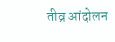तीव्र आंदोलन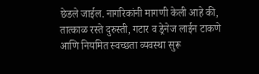छेडले जाईल. नागरिकांनी मागणी केली आहे की, तात्काळ रस्ते दुरुस्ती, गटार व ड्रेनेज लाईन टाकणे आणि नियमित स्वच्छता व्यवस्था सुरू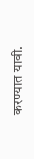करण्यात यावी.